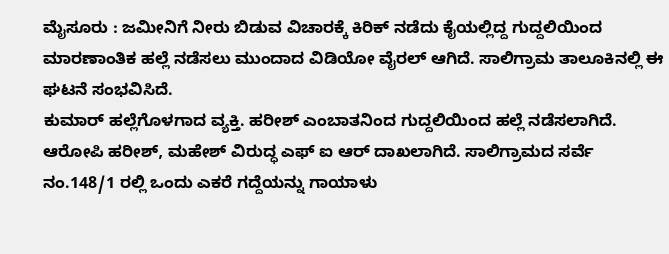ಮೈಸೂರು : ಜಮೀನಿಗೆ ನೀರು ಬಿಡುವ ವಿಚಾರಕ್ಕೆ ಕಿರಿಕ್ ನಡೆದು ಕೈಯಲ್ಲಿದ್ದ ಗುದ್ದಲಿಯಿಂದ ಮಾರಣಾಂತಿಕ ಹಲ್ಲೆ ನಡೆಸಲು ಮುಂದಾದ ವಿಡಿಯೋ ವೈರಲ್ ಆಗಿದೆ. ಸಾಲಿಗ್ರಾಮ ತಾಲೂಕಿನಲ್ಲಿ ಈ ಘಟನೆ ಸಂಭವಿಸಿದೆ.
ಕುಮಾರ್ ಹಲ್ಲೆಗೊಳಗಾದ ವ್ಯಕ್ತಿ. ಹರೀಶ್ ಎಂಬಾತನಿಂದ ಗುದ್ದಲಿಯಿಂದ ಹಲ್ಲೆ ನಡೆಸಲಾಗಿದೆ. ಆರೋಪಿ ಹರೀಶ್, ಮಹೇಶ್ ವಿರುದ್ಧ ಎಫ್ ಐ ಆರ್ ದಾಖಲಾಗಿದೆ. ಸಾಲಿಗ್ರಾಮದ ಸರ್ವೆ ನಂ.148/1 ರಲ್ಲಿ ಒಂದು ಎಕರೆ ಗದ್ದೆಯನ್ನು ಗಾಯಾಳು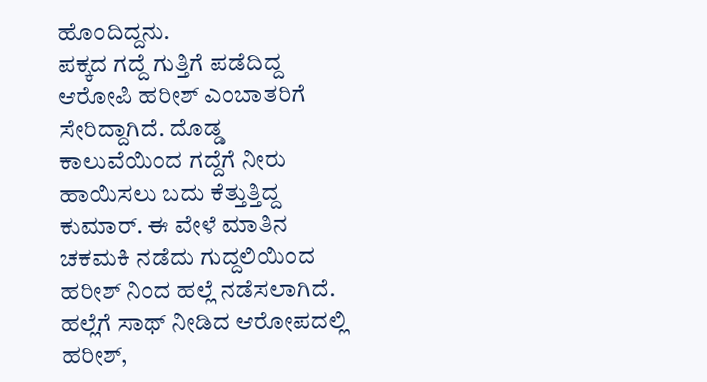ಹೊಂದಿದ್ದನು.
ಪಕ್ಕದ ಗದ್ದೆ ಗುತ್ತಿಗೆ ಪಡೆದಿದ್ದ ಆರೋಪಿ ಹರೀಶ್ ಎಂಬಾತರಿಗೆ ಸೇರಿದ್ದಾಗಿದೆ. ದೊಡ್ಡ ಕಾಲುವೆಯಿಂದ ಗದ್ದೆಗೆ ನೀರು ಹಾಯಿಸಲು ಬದು ಕೆತ್ತುತ್ತಿದ್ದ ಕುಮಾರ್. ಈ ವೇಳೆ ಮಾತಿನ ಚಕಮಕಿ ನಡೆದು ಗುದ್ದಲಿಯಿಂದ ಹರೀಶ್ ನಿಂದ ಹಲ್ಲೆ ನಡೆಸಲಾಗಿದೆ. ಹಲ್ಲೆಗೆ ಸಾಥ್ ನೀಡಿದ ಆರೋಪದಲ್ಲಿ ಹರೀಶ್,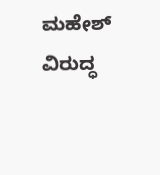ಮಹೇಶ್ ವಿರುದ್ಧ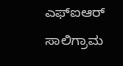ಎಫ್ಐಆರ್ ಸಾಲಿಗ್ರಾಮ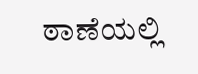ಠಾಣೆಯಲ್ಲಿ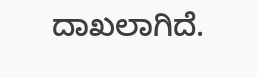ದಾಖಲಾಗಿದೆ.